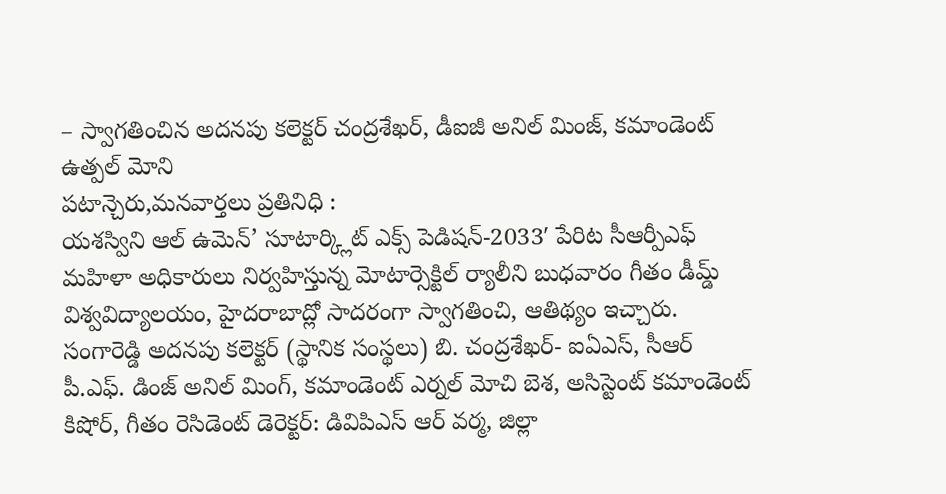– స్వాగతించిన అదనపు కలెక్టర్ చంద్రశేఖర్, డీఐజీ అనిల్ మింజ్, కమాండెంట్ ఉత్పల్ మోని
పటాన్చెరు,మనవార్తలు ప్రతినిధి :
యశస్విని ఆల్ ఉమెన్’ సూటార్క్లిట్ ఎక్స్ పెడిషన్-2033′ పేరిట సీఆర్పీఎఫ్ మహిళా అధికారులు నిర్వహిస్తున్న మోటార్సెక్టిల్ ర్యాలీని బుధవారం గీతం డీమ్డ్ విశ్వవిద్యాలయం, హైదరాబాద్లో సాదరంగా స్వాగతించి, ఆతిథ్యం ఇచ్చారు. సంగారెడ్డి అదనపు కలెక్టర్ (స్థానిక సంస్థలు) బి. చంద్రశేఖర్- ఐఏఎస్, సీఆర్ పీ.ఎఫ్. డింజ్ అనిల్ మింగ్, కమాండెంట్ ఎర్నల్ మోచి బెశ, అసిస్టెంట్ కమాండెంట్ కిషోర్, గీతం రెసిడెంట్ డెరెక్టర్: డివిపిఎస్ ఆర్ వర్మ, జిల్లా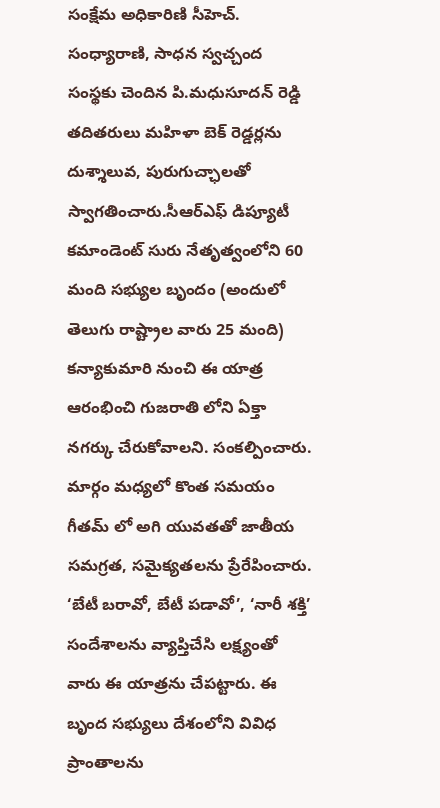సంక్షేమ అధికారిణి సీహెచ్. సంధ్యారాణి, సాధన స్వచ్చంద సంస్థకు చెందిన పి.మధుసూదన్ రెడ్డి తదితరులు మహిళా బెక్ రెడ్డర్లను దుశ్శాలువ, పురుగుచ్ఛాలతో స్వాగతించారు.సీఆర్ఎఫ్ డిప్యూటీ కమాండెంట్ సురు నేతృత్వంలోని 60 మంది సభ్యుల బృందం (అందులో తెలుగు రాష్ట్రాల వారు 25 మంది) కన్యాకుమారి నుంచి ఈ యాత్ర ఆరంభించి గుజరాతి లోని ఏక్తా నగర్కు చేరుకోవాలని. సంకల్పించారు.
మార్గం మధ్యలో కొంత సమయం గీతమ్ లో అగి యువతతో జాతీయ సమగ్రత, సమైక్యతలను ప్రేరేపించారు. ‘బేటీ బరావో, బేటీ పడావో’, ‘నారీ శక్తి’ సందేశాలను వ్యాప్తిచేసి లక్ష్యంతో వారు ఈ యాత్రను చేపట్టారు. ఈ బృంద సభ్యులు దేశంలోని వివిధ ప్రాంతాలను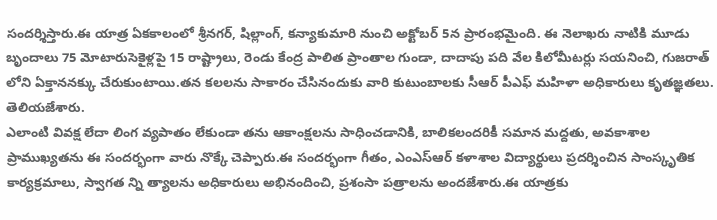సందర్శిస్తారు.ఈ యాత్ర ఏకకాలంలో శ్రీనగర్, షిల్లాంగ్, కన్యాకుమారి నుంచి అక్టోబర్ 5న ప్రారంభమైంది. ఈ నెలాఖరు నాటికి మూడు బృందాలు 75 మోటారుసెకైళ్లపై 15 రాష్ట్రాలు, రెండు కేంద్ర పాలిత ప్రాంతాల గుండా, దాదాపు పది వేల కిలోమీటర్లు సయనించి, గుజరాత్ లోని ఏక్తాననక్కు చేరుకుంటాయి.తన కలలను సాకారం చేసినందుకు వారి కుటుంబాలకు సీఆర్ పీఎఫ్ మహిళా అధికారులు కృతజ్ఞతలు. తెలియజేశారు.
ఎలాంటి వివక్ష లేదా లింగ వ్యపాతం లేకుండా తను ఆకాంక్షలను సాధించడానికి, బాలికలందరికీ సమాన మద్దతు, అవకాశాల ప్రాముఖ్యతను ఈ సందర్భంగా వారు నొక్కే చెప్పారు.ఈ సందర్భంగా గీతం, ఎంఎస్ఆర్ కళాశాల విద్యార్థులు ప్రదర్శించిన సాంస్కృతిక కార్యక్రమాలు, స్వాగత న్ని త్యాలను అధికారులు అభినందించి, ప్రశంసా పత్రాలను అందజేశారు.ఈ యాత్రకు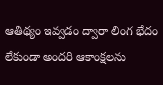ఆతిథ్యం ఇవ్వడం ద్వారా లింగ భేదం లేకుండా అందరి ఆకాంక్షలను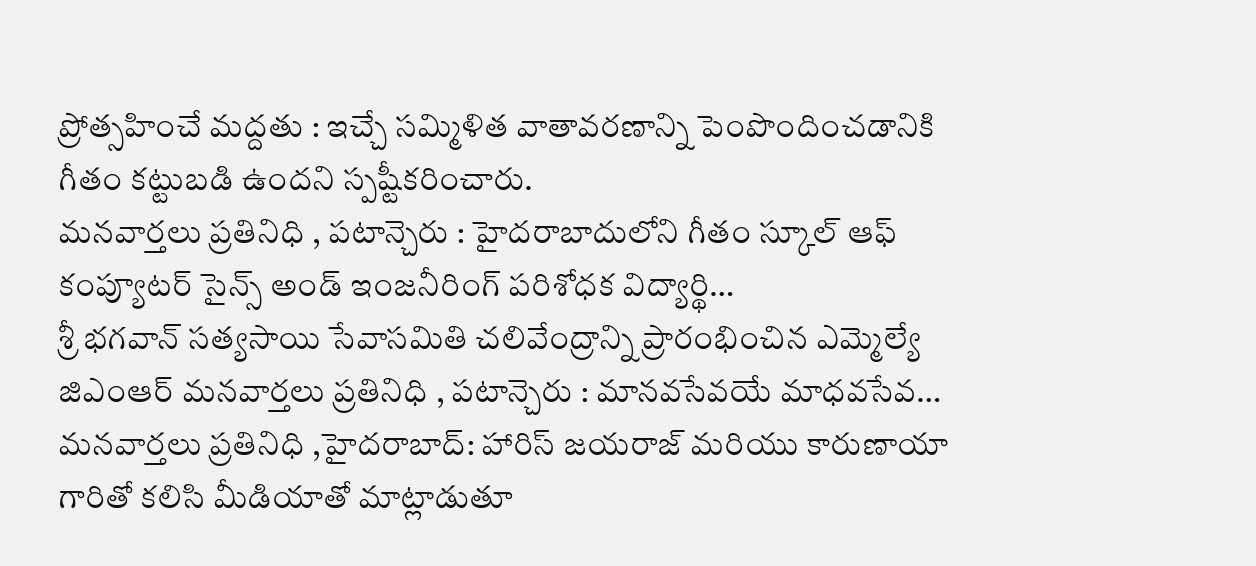ప్రోత్సహించే మద్దతు : ఇచ్చే సమ్మిళిత వాతావరణాన్ని పెంపొందించడానికి గీతం కట్టుబడి ఉందని స్పష్టీకరించారు.
మనవార్తలు ప్రతినిధి , పటాన్చెరు : హైదరాబాదులోని గీతం స్కూల్ ఆఫ్ కంప్యూటర్ సైన్స్ అండ్ ఇంజనీరింగ్ పరిశోధక విద్యార్థి…
శ్రీ భగవాన్ సత్యసాయి సేవాసమితి చలివేంద్రాన్ని ప్రారంభించిన ఎమ్మెల్యే జిఎంఆర్ మనవార్తలు ప్రతినిధి , పటాన్చెరు : మానవసేవయే మాధవసేవ…
మనవార్తలు ప్రతినిధి ,హైదరాబాద్: హారిస్ జయరాజ్ మరియు కారుణాయా గారితో కలిసి మీడియాతో మాట్లాడుతూ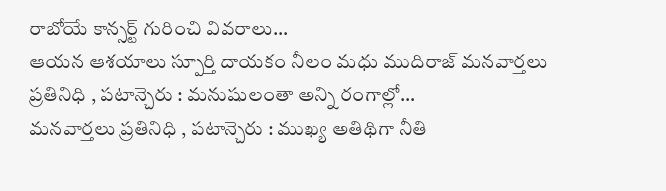రాబోయే కాన్సర్ట్ గురించి వివరాలు…
ఆయన ఆశయాలు స్పూర్తి దాయకం నీలం మధు ముదిరాజ్ మనవార్తలు ప్రతినిధి , పటాన్చెరు : మనుషులంతా అన్ని రంగాల్లో…
మనవార్తలు ప్రతినిధి , పటాన్చెరు : ముఖ్య అతిథిగా నీతి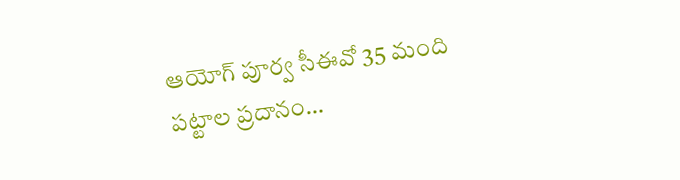ఆయోగ్ పూర్వ సీఈవో 35 మంది పట్టాల ప్రదానం…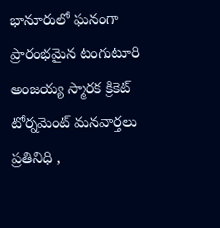భానూరులో ఘనంగా ప్రారంభమైన టంగుటూరి అంజయ్య స్మారక క్రికెట్ టోర్నమెంట్ మనవార్తలు ప్రతినిధి ,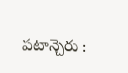పటాన్చెరు :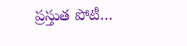ప్రస్తుత పోటీ…